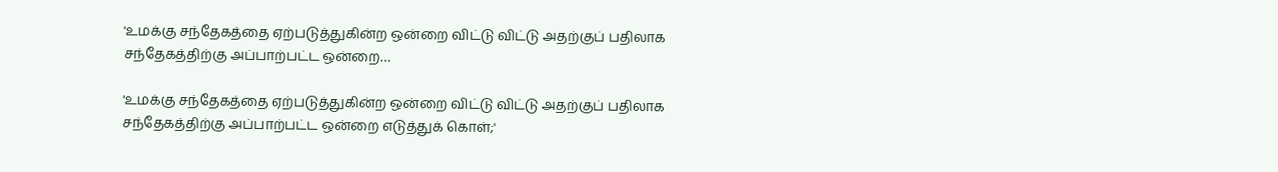'உமக்கு சந்தேகத்தை ஏற்படுத்துகின்ற ஒன்றை விட்டு விட்டு அதற்குப் பதிலாக சந்தேகத்திற்கு அப்பாற்பட்ட ஒன்றை…

'உமக்கு சந்தேகத்தை ஏற்படுத்துகின்ற ஒன்றை விட்டு விட்டு அதற்குப் பதிலாக சந்தேகத்திற்கு அப்பாற்பட்ட ஒன்றை எடுத்துக் கொள்;'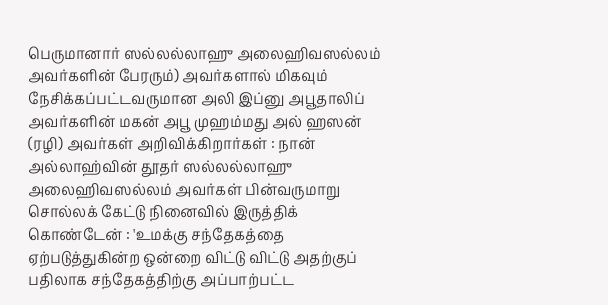பெருமானார் ஸல்லல்லாஹு அலைஹிவஸல்லம் அவர்களின் பேரரும்) அவர்களால் மிகவும் நேசிக்கப்பட்டவருமான அலி இப்னு அபூதாலிப் அவர்களின் மகன் அபூ முஹம்மது அல் ஹஸன் (ரழி) அவர்கள் அறிவிக்கிறார்கள் : நான் அல்லாஹ்வின் தூதர் ஸல்லல்லாஹு அலைஹிவஸல்லம் அவர்கள் பின்வருமாறு சொல்லக் கேட்டு நினைவில் இருத்திக் கொண்டேன் : 'உமக்கு சந்தேகத்தை ஏற்படுத்துகின்ற ஒன்றை விட்டு விட்டு அதற்குப் பதிலாக சந்தேகத்திற்கு அப்பாற்பட்ட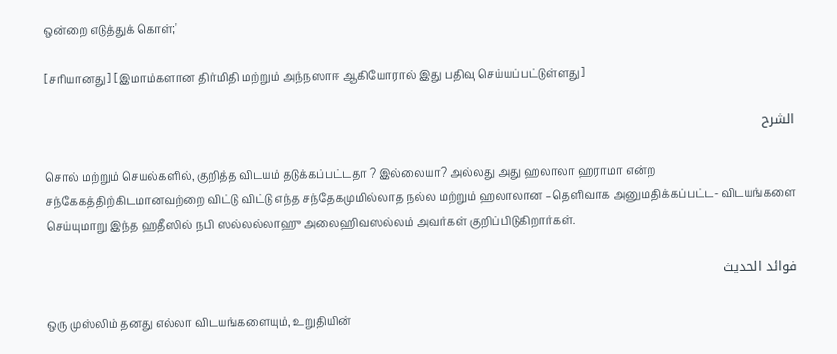ஒன்றை எடுத்துக் கொள்;'

[சரியானது] [இமாம்களான திர்மிதி மற்றும் அந்நஸாஈ ஆகியோரால் இது பதிவு செய்யப்பட்டுள்ளது]

الشرح

சொல் மற்றும் செயல்களில், குறித்த விடயம் தடுக்கப்பட்டதா ? இல்லையா? அல்லது அது ஹலாலா ஹராமா என்ற சந்கேகத்திற்கிடமானவற்றை விட்டு விட்டு எந்த சந்தேகமுமில்லாத நல்ல மற்றும் ஹலாலான –தெளிவாக அனுமதிக்கப்பட்ட- விடயங்களை செய்யுமாறு இந்த ஹதீஸில் நபி ஸல்லல்லாஹு அலைஹிவஸல்லம் அவர்கள் குறிப்பிடுகிறார்கள்.

فوائد الحديث

ஒரு முஸ்லிம் தனது எல்லா விடயங்களையும், உறுதியின்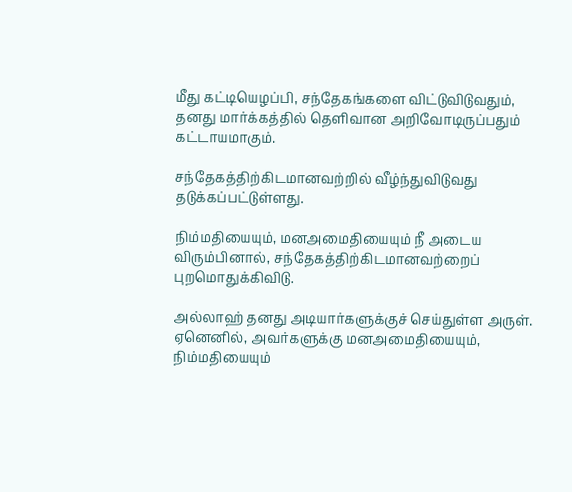மீது கட்டியெழப்பி, சந்தேகங்களை விட்டுவிடுவதும், தனது மார்க்கத்தில் தெளிவான அறிவோடிருப்பதும் கட்டாயமாகும்.

சந்தேகத்திற்கிடமானவற்றில் வீழ்ந்துவிடுவது தடுக்கப்பட்டுள்ளது.

நிம்மதியையும், மனஅமைதியையும் நீ அடைய விரும்பினால், சந்தேகத்திற்கிடமானவற்றைப் புறமொதுக்கிவிடு.

அல்லாஹ் தனது அடியார்களுக்குச் செய்துள்ள அருள். ஏனெனில், அவர்களுக்கு மனஅமைதியையும், நிம்மதியையும்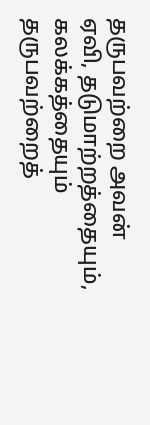தருபவற்றை அவன் ஏவி, தடுமாற்றத்தையும், கலக்கத்தையும் தருபவற்றைத்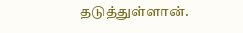தடுத்துள்ளான்.